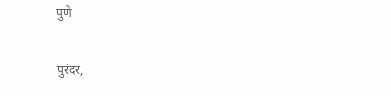पुणे

पुरंदर,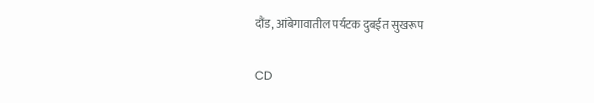दौंड, आंबेगावातील पर्यटक दुबईत सुखरूप

CD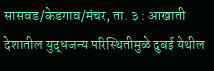सासवड/केडगाव/मंचर, ता. ३ : आखाती देशातील युद्धजन्य परिस्थितीमुळे दुबई येथील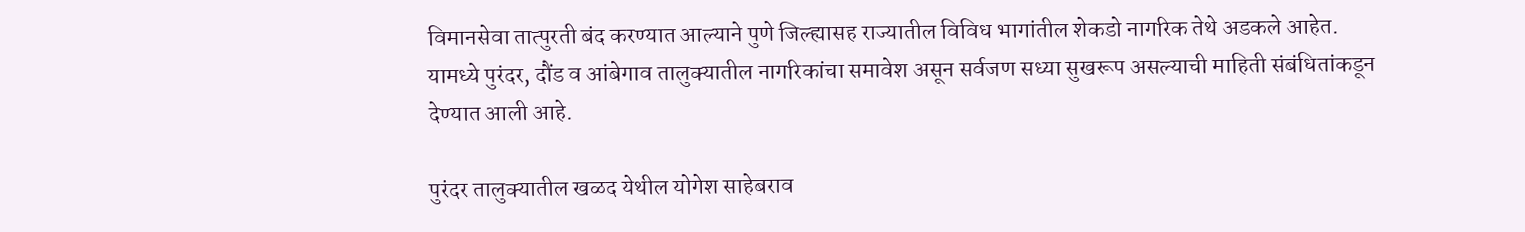विमानसेवा तात्पुरती बंद करण्यात आल्याने पुणे जिल्ह्यासह राज्यातील विविध भागांतील शेकडो नागरिक तेथे अडकले आहेत. यामध्ये पुरंदर, दौंड व आंबेगाव तालुक्यातील नागरिकांचा समावेश असून सर्वजण सध्या सुखरूप असल्याची माहिती संबंधितांकडून देण्यात आली आहे.

पुरंदर तालुक्यातील खळद येथील योगेश साहेबराव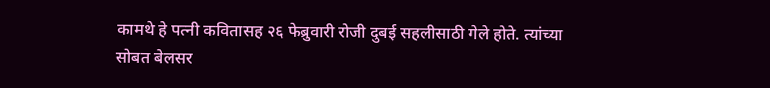कामथे हे पत्नी कवितासह २६ फेब्रुवारी रोजी दुबई सहलीसाठी गेले होते. त्यांच्या सोबत बेलसर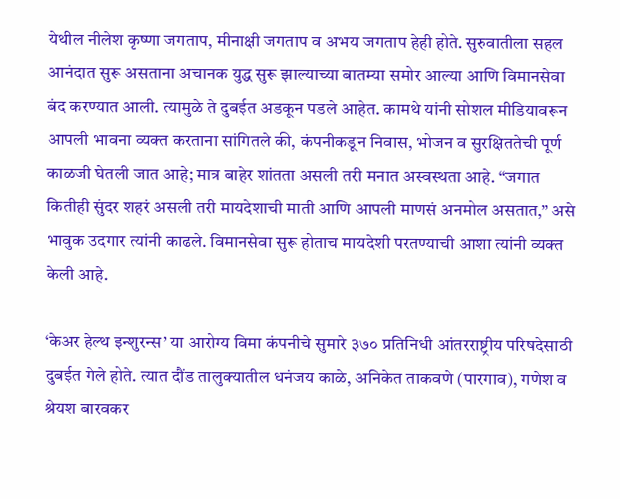येथील नीलेश कृष्णा जगताप, मीनाक्षी जगताप व अभय जगताप हेही होते. सुरुवातीला सहल आनंदात सुरू असताना अचानक युद्ध सुरू झाल्याच्या बातम्या समोर आल्या आणि विमानसेवा बंद करण्यात आली. त्यामुळे ते दुबईत अडकून पडले आहेत. कामथे यांनी सोशल मीडियावरून आपली भावना व्यक्त करताना सांगितले की, कंपनीकडून निवास, भोजन व सुरक्षिततेची पूर्ण काळजी घेतली जात आहे; मात्र बाहेर शांतता असली तरी मनात अस्वस्थता आहे. “जगात कितीही सुंदर शहरं असली तरी मायदेशाची माती आणि आपली माणसं अनमोल असतात,” असे भावुक उदगार त्यांनी काढले. विमानसेवा सुरू होताच मायदेशी परतण्याची आशा त्यांनी व्यक्त केली आहे.

‘केअर हेल्थ इन्शुरन्स’ या आरोग्य विमा कंपनीचे सुमारे ३७० प्रतिनिधी आंतरराष्ट्रीय परिषदेसाठी दुबईत गेले होते. त्यात दौंड तालुक्यातील धनंजय काळे, अनिकेत ताकवणे (पारगाव), गणेश व श्रेयश बारवकर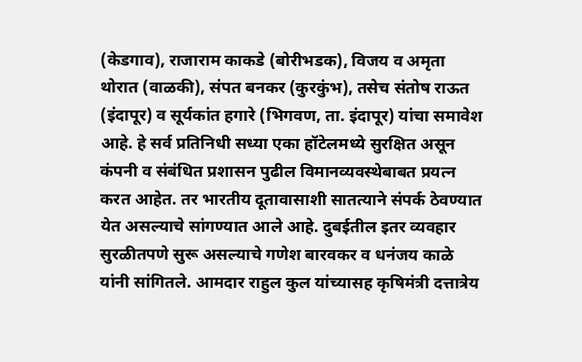(केडगाव), राजाराम काकडे (बोरीभडक), विजय व अमृता थोरात (वाळकी), संपत बनकर (कुरकुंभ), तसेच संतोष राऊत (इंदापूर) व सूर्यकांत हगारे (भिगवण, ता. इंदापूर) यांचा समावेश आहे. हे सर्व प्रतिनिधी सध्या एका हॉटेलमध्ये सुरक्षित असून कंपनी व संबंधित प्रशासन पुढील विमानव्यवस्थेबाबत प्रयत्न करत आहेत. तर भारतीय दूतावासाशी सातत्याने संपर्क ठेवण्यात येत असल्याचे सांगण्यात आले आहे. दुबईतील इतर व्यवहार सुरळीतपणे सुरू असल्याचे गणेश बारवकर व धनंजय काळे यांनी सांगितले. आमदार राहुल कुल यांच्यासह कृषिमंत्री दत्तात्रेय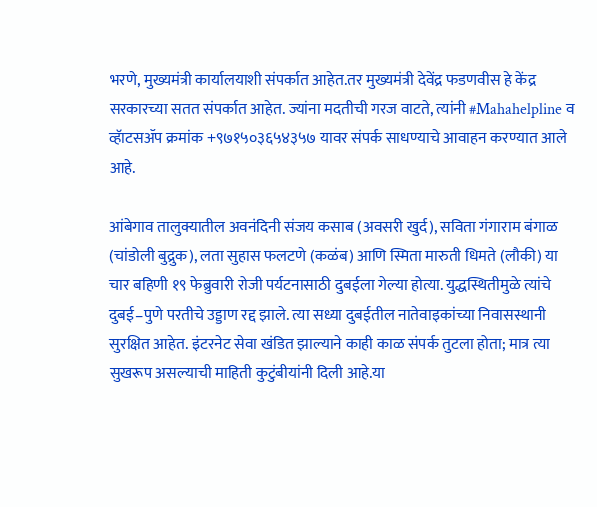भरणे, मुख्यमंत्री कार्यालयाशी संपर्कात आहेत.तर मुख्यमंत्री देवेंद्र फडणवीस हे केंद्र सरकारच्या सतत संपर्कात आहेत. ज्यांना मदतीची गरज वाटते, त्यांनी #Mahahelpline व व्हॅाटसॲप क्रमांक +९७१५०३६५४३५७ यावर संपर्क साधण्याचे आवाहन करण्यात आले आहे.

आंबेगाव तालुक्यातील अवनंदिनी संजय कसाब (अवसरी खुर्द), सविता गंगाराम बंगाळ (चांडोली बुद्रुक), लता सुहास फलटणे (कळंब) आणि स्मिता मारुती धिमते (लौकी) या चार बहिणी १९ फेब्रुवारी रोजी पर्यटनासाठी दुबईला गेल्या होत्या. युद्धस्थितीमुळे त्यांचे दुबई–पुणे परतीचे उड्डाण रद्द झाले. त्या सध्या दुबईतील नातेवाइकांच्या निवासस्थानी सुरक्षित आहेत. इंटरनेट सेवा खंडित झाल्याने काही काळ संपर्क तुटला होता; मात्र त्या सुखरूप असल्याची माहिती कुटुंबीयांनी दिली आहे.या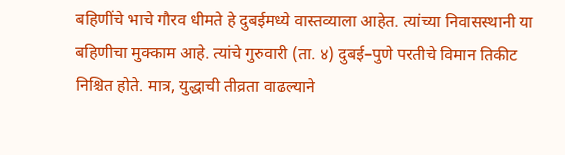बहिणींचे भाचे गौरव धीमते हे दुबईमध्ये वास्तव्याला आहेत. त्यांच्या निवासस्थानी या बहिणीचा मुक्काम आहे. त्यांचे गुरुवारी (ता. ४) दुबई–पुणे परतीचे विमान तिकीट निश्चित होते. मात्र, युद्धाची तीव्रता वाढल्याने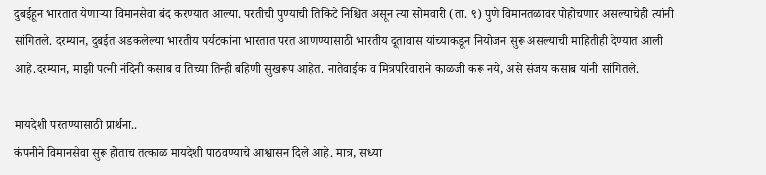दुबईहून भारतात येणाऱ्या विमानसेवा बंद करण्यात आल्या. परतीची पुण्याची तिकिटे निश्चित असून त्या सोमवारी (ता. ९) पुणे विमानतळावर पोहोचणार असल्याचेही त्यांनी सांगितले. दरम्यान, दुबईत अडकलेल्या भारतीय पर्यटकांना भारतात परत आणण्यासाठी भारतीय दूतावास यांच्याकडून नियोजन सुरू असल्याची माहितीही देण्यात आली आहे.दरम्यान, माझी पत्नी नंदिनी कसाब व तिच्या तिन्ही बहिणी सुखरूप आहेत. नातेवाईक व मित्रपरिवाराने काळजी करू नये, असे संजय कसाब यांनी सांगितले.

मायदेशी परतण्यासाठी प्रार्थना..
कंपनीने विमानसेवा सुरू होताच तत्काळ मायदेशी पाठवण्याचे आश्वासन दिले आहे. मात्र, सध्या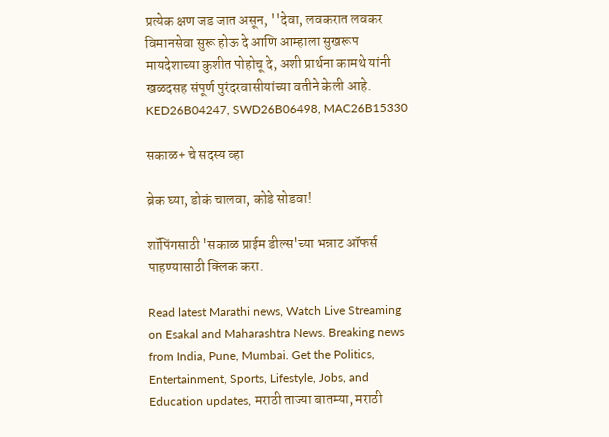प्रत्येक क्षण जड जात असून, ''देवा, लवकरात लवकर विमानसेवा सुरू होऊ दे आणि आम्हाला सुखरूप मायदेशाच्या कुशीत पोहोचू दे, अशी प्रार्थना कामथे यांनी खळदसह संपूर्ण पुरंदरवासीयांच्या वतीने केली आहे.
KED26B04247, SWD26B06498, MAC26B15330

सकाळ+ चे सदस्य व्हा

ब्रेक घ्या, डोकं चालवा, कोडे सोडवा!

शॉपिंगसाठी 'सकाळ प्राईम डील्स'च्या भन्नाट ऑफर्स पाहण्यासाठी क्लिक करा.

Read latest Marathi news, Watch Live Streaming on Esakal and Maharashtra News. Breaking news from India, Pune, Mumbai. Get the Politics, Entertainment, Sports, Lifestyle, Jobs, and Education updates, मराठी ताज्या बातम्या, मराठी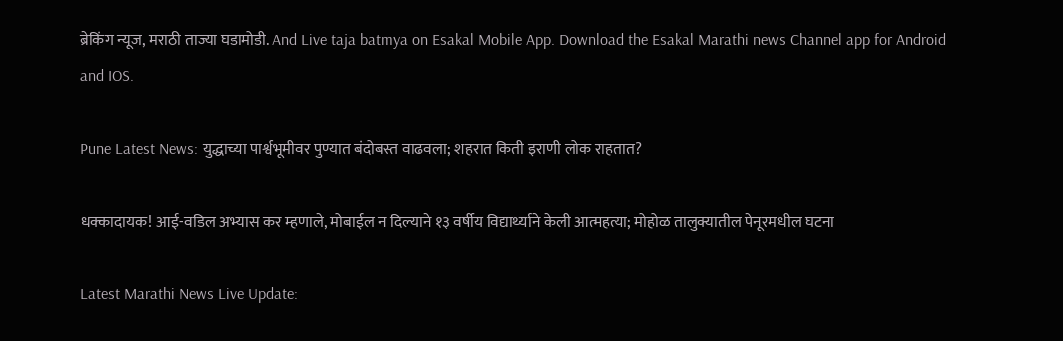ब्रेकिंग न्यूज, मराठी ताज्या घडामोडी. And Live taja batmya on Esakal Mobile App. Download the Esakal Marathi news Channel app for Android and IOS.

Pune Latest News: युद्धाच्या पार्श्वभूमीवर पुण्यात बंदोबस्त वाढवला; शहरात किती इराणी लोक राहतात?

धक्कादायक! आई-वडिल अभ्यास कर म्हणाले, मोबाईल न दिल्याने १३ वर्षीय विद्यार्थ्याने केली आत्महत्या; मोहोळ तालुक्यातील पेनूरमधील घटना

Latest Marathi News Live Update: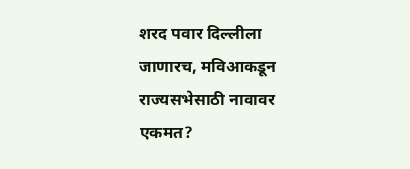शरद पवार दिल्लीला जाणारच, मविआकडून राज्यसभेसाठी नावावर एकमत?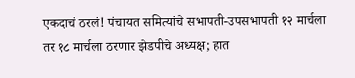एकदाचं ठरलं! पंचायत समित्यांचे सभापती-उपसभापती १२ मार्चला तर १८ मार्चला ठरणार झेडपीचे अध्यक्ष; हात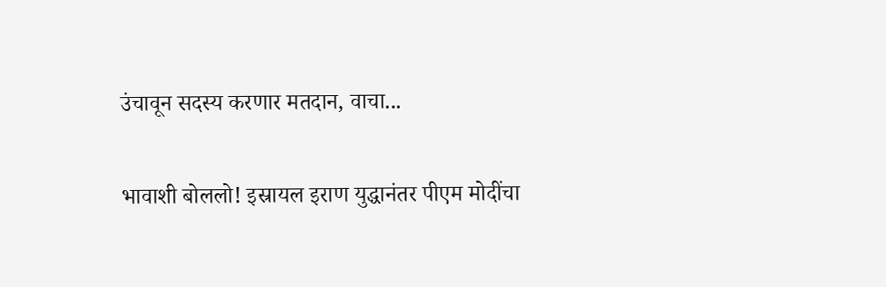उंचावून सदस्य करणार मतदान, वाचा...

भावाशी बोललो! इस्रायल इराण युद्धानंतर पीएम मोदींचा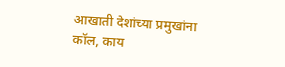आखाती देशांच्या प्रमुखांना कॉल, काय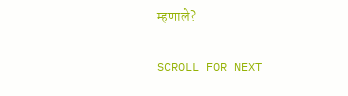म्हणाले?

SCROLL FOR NEXT